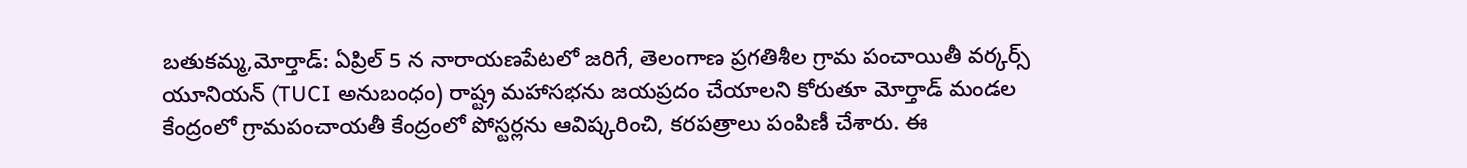బతుకమ్మ,మోర్తాడ్: ఏప్రిల్ 5 న నారాయణపేటలో జరిగే, తెలంగాణ ప్రగతిశీల గ్రామ పంచాయితీ వర్కర్స్ యూనియన్ (TUCI అనుబంధం) రాష్ట్ర మహాసభను జయప్రదం చేయాలని కోరుతూ మోర్తాడ్ మండల కేంద్రంలో గ్రామపంచాయతీ కేంద్రంలో పోస్టర్లను ఆవిష్కరించి, కరపత్రాలు పంపిణీ చేశారు. ఈ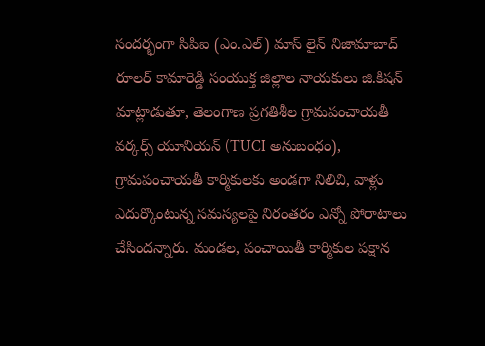సందర్భంగా సిపిఐ (ఎం.ఎల్) మాస్ లైన్ నిజామాబాద్ రూలర్ కామారెడ్డి సంయుక్త జిల్లాల నాయకులు జి.కిషన్ మాట్లాడుతూ, తెలంగాణ ప్రగతిశీల గ్రామపంచాయతీ వర్కర్స్ యూనియన్ (TUCI అనుబంధం), గ్రామపంచాయతీ కార్మికులకు అండగా నిలిచి, వాళ్లు ఎదుర్కొంటున్న సమస్యలపై నిరంతరం ఎన్నో పోరాటాలు చేసిందన్నారు. మండల, పంచాయితీ కార్మికుల పక్షాన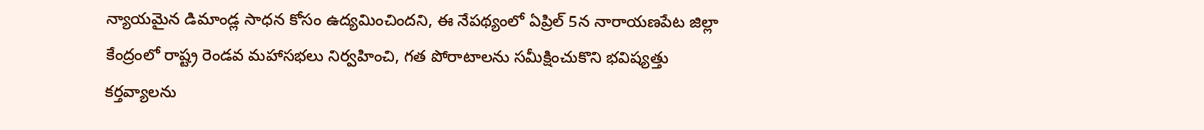న్యాయమైన డిమాండ్ల సాధన కోసం ఉద్యమించిందని, ఈ నేపథ్యంలో ఏప్రిల్ 5న నారాయణపేట జిల్లా కేంద్రంలో రాష్ట్ర రెండవ మహాసభలు నిర్వహించి, గత పోరాటాలను సమీక్షించుకొని భవిష్యత్తు కర్తవ్యాలను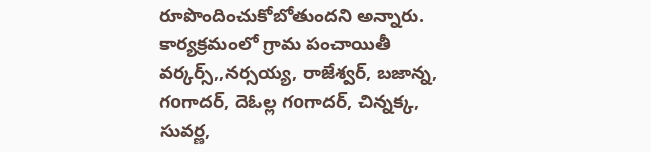రూపొందించుకోబోతుందని అన్నారు. కార్యక్రమంలో గ్రామ పంచాయితీ వర్కర్స్,,నర్సయ్య, రాజేశ్వర్, బజాన్న, గoగాదర్, దెఓల్ల గoగాదర్, చిన్నక్క, సువర్ణ,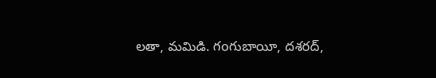లతా, మమిడి. గoగుబాయీ, దశరద్,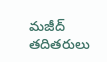మజీద్ తదితరులు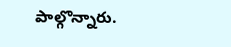పాల్గొన్నారు.